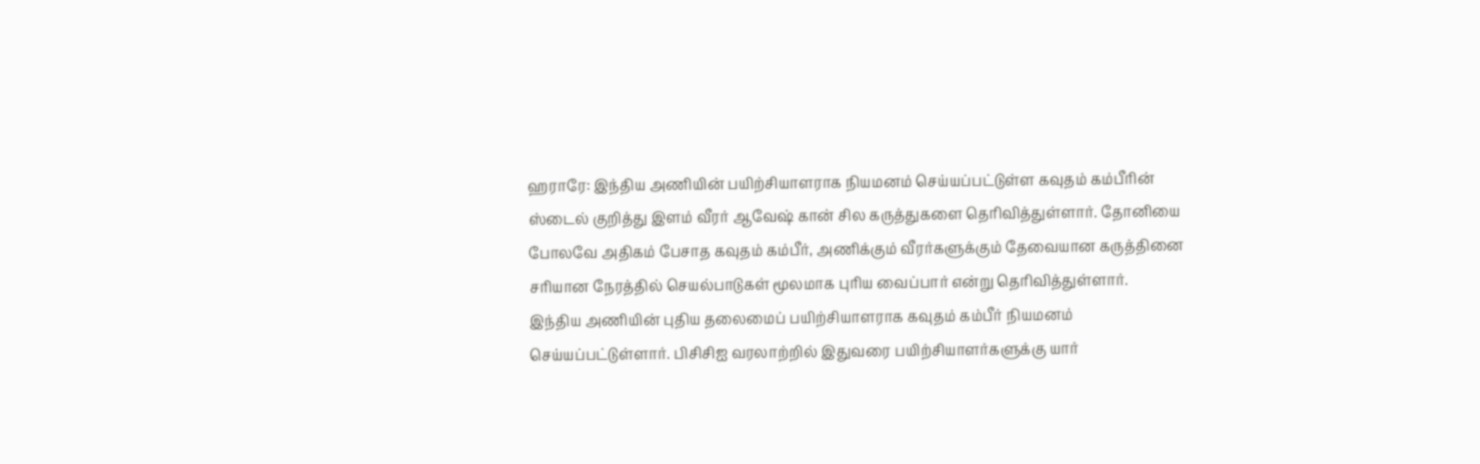ஹராரே: இந்திய அணியின் பயிற்சியாளராக நியமனம் செய்யப்பட்டுள்ள கவுதம் கம்பீரின் ஸ்டைல் குறித்து இளம் வீரர் ஆவேஷ் கான் சில கருத்துகளை தெரிவித்துள்ளார். தோனியை போலவே அதிகம் பேசாத கவுதம் கம்பீர், அணிக்கும் வீரர்களுக்கும் தேவையான கருத்தினை சரியான நேரத்தில் செயல்பாடுகள் மூலமாக புரிய வைப்பார் என்று தெரிவித்துள்ளார்.
இந்திய அணியின் புதிய தலைமைப் பயிற்சியாளராக கவுதம் கம்பீர் நியமனம் செய்யப்பட்டுள்ளார். பிசிசிஐ வரலாற்றில் இதுவரை பயிற்சியாளர்களுக்கு யார்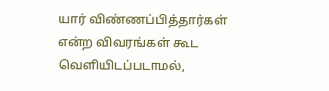யார் விண்ணப்பித்தார்கள் என்ற விவரங்கள் கூட வெளியிடப்படாமல்,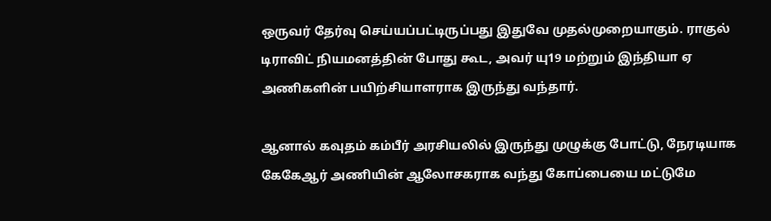ஒருவர் தேர்வு செய்யப்பட்டிருப்பது இதுவே முதல்முறையாகும். ராகுல் டிராவிட் நியமனத்தின் போது கூட, அவர் யு19 மற்றும் இந்தியா ஏ அணிகளின் பயிற்சியாளராக இருந்து வந்தார்.

ஆனால் கவுதம் கம்பீர் அரசியலில் இருந்து முழுக்கு போட்டு, நேரடியாக கேகேஆர் அணியின் ஆலோசகராக வந்து கோப்பையை மட்டுமே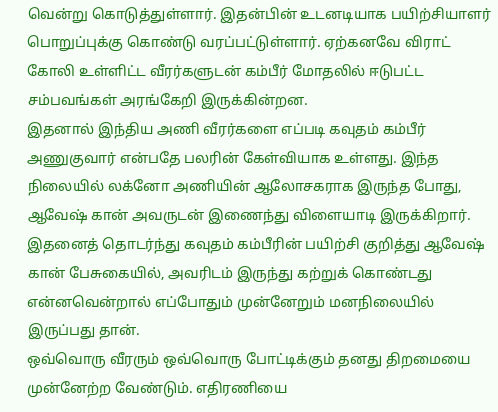வென்று கொடுத்துள்ளார். இதன்பின் உடனடியாக பயிற்சியாளர் பொறுப்புக்கு கொண்டு வரப்பட்டுள்ளார். ஏற்கனவே விராட் கோலி உள்ளிட்ட வீரர்களுடன் கம்பீர் மோதலில் ஈடுபட்ட சம்பவங்கள் அரங்கேறி இருக்கின்றன.
இதனால் இந்திய அணி வீரர்களை எப்படி கவுதம் கம்பீர் அணுகுவார் என்பதே பலரின் கேள்வியாக உள்ளது. இந்த நிலையில் லக்னோ அணியின் ஆலோசகராக இருந்த போது, ஆவேஷ் கான் அவருடன் இணைந்து விளையாடி இருக்கிறார். இதனைத் தொடர்ந்து கவுதம் கம்பீரின் பயிற்சி குறித்து ஆவேஷ் கான் பேசுகையில், அவரிடம் இருந்து கற்றுக் கொண்டது என்னவென்றால் எப்போதும் முன்னேறும் மனநிலையில் இருப்பது தான்.
ஒவ்வொரு வீரரும் ஒவ்வொரு போட்டிக்கும் தனது திறமையை முன்னேற்ற வேண்டும். எதிரணியை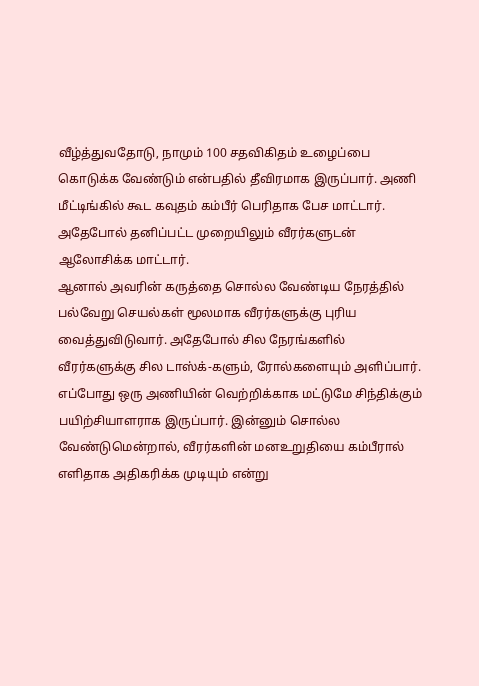வீழ்த்துவதோடு, நாமும் 100 சதவிகிதம் உழைப்பை கொடுக்க வேண்டும் என்பதில் தீவிரமாக இருப்பார். அணி மீட்டிங்கில் கூட கவுதம் கம்பீர் பெரிதாக பேச மாட்டார். அதேபோல் தனிப்பட்ட முறையிலும் வீரர்களுடன் ஆலோசிக்க மாட்டார்.
ஆனால் அவரின் கருத்தை சொல்ல வேண்டிய நேரத்தில் பல்வேறு செயல்கள் மூலமாக வீரர்களுக்கு புரிய வைத்துவிடுவார். அதேபோல் சில நேரங்களில் வீரர்களுக்கு சில டாஸ்க்-களும், ரோல்களையும் அளிப்பார். எப்போது ஒரு அணியின் வெற்றிக்காக மட்டுமே சிந்திக்கும் பயிற்சியாளராக இருப்பார். இன்னும் சொல்ல வேண்டுமென்றால், வீரர்களின் மனஉறுதியை கம்பீரால் எளிதாக அதிகரிக்க முடியும் என்று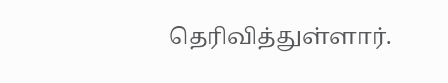தெரிவித்துள்ளார்.